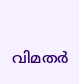വിമതര്‍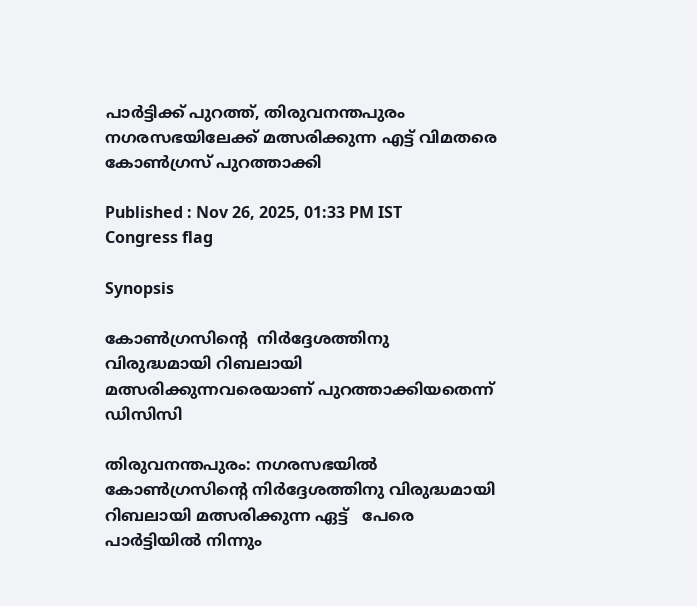പാര്‍ട്ടിക്ക് പുറത്ത്, തിരുവനന്തപുരം നഗരസഭയിലേക്ക് മത്സരിക്കുന്ന എട്ട് വിമതരെ കോണ്‍ഗ്രസ് പുറത്താക്കി

Published : Nov 26, 2025, 01:33 PM IST
Congress flag

Synopsis

കോണ്‍ഗ്രസിന്‍റെ  നിര്‍ദ്ദേശത്തിനു വിരുദ്ധമായി റിബലായി മത്സരിക്കുന്നവരെയാണ് പുറത്താക്കിയതെന്ന് ഡിസിസി

തിരുവനന്തപുരം: നഗരസഭയില്‍ കോണ്‍ഗ്രസിന്റെ നിര്‍ദ്ദേശത്തിനു വിരുദ്ധമായി റിബലായി മത്സരിക്കുന്ന ഏട്ട്   പേരെ പാര്‍ട്ടിയില്‍ നിന്നും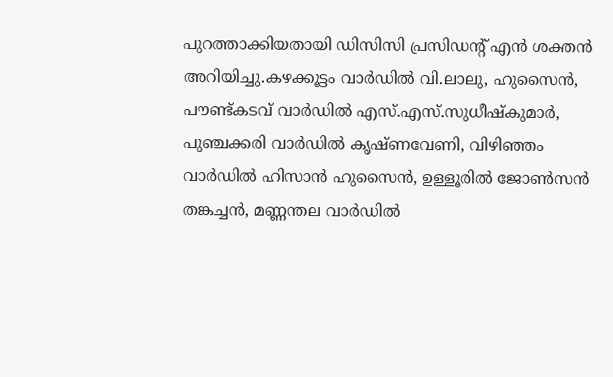പുറത്താക്കിയതായി ഡിസിസി പ്രസിഡന്റ് എന്‍ ശക്തന്‍ അറിയിച്ചു.കഴക്കൂട്ടം വാര്‍ഡില്‍ വി.ലാലു, ഹുസൈന്‍, പൗണ്ട്കടവ് വാര്‍ഡില്‍ എസ്.എസ്.സുധീഷ്‌കുമാര്‍, പുഞ്ചക്കരി വാര്‍ഡില്‍ കൃഷ്ണവേണി, വിഴിഞ്ഞം വാര്‍ഡില്‍ ഹിസാന്‍ ഹുസൈന്‍, ഉള്ളൂരില്‍ ജോണ്‍സന്‍ തങ്കച്ചന്‍, മണ്ണന്തല വാര്‍ഡില്‍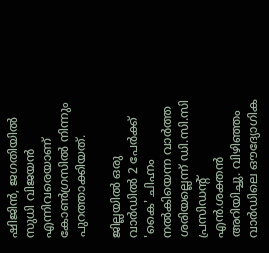ഷിജിന്‍, ജഗതിയില്‍ സുധി വിജയന്‍ എന്നിവരെയാണ് കോണ്‍ഗ്രസില്‍ നിന്നും പുറത്താക്കിയത്.

ജില്ലയില്‍ ഒരു വാര്‍ഡില്‍ 2 പേര്‍ക്ക് 'കൈ' ചിഹ്നം നല്‍കിയെന്ന വാര്‍ത്ത ശരിയല്ലെന്ന് ഡി.സി.സി പ്രസിഡന്റ് എന്‍.ശക്തന്‍ അറിയിച്ചു. വിഴിഞ്ഞം വാര്‍ഡിലെ ഔദ്യോഗിക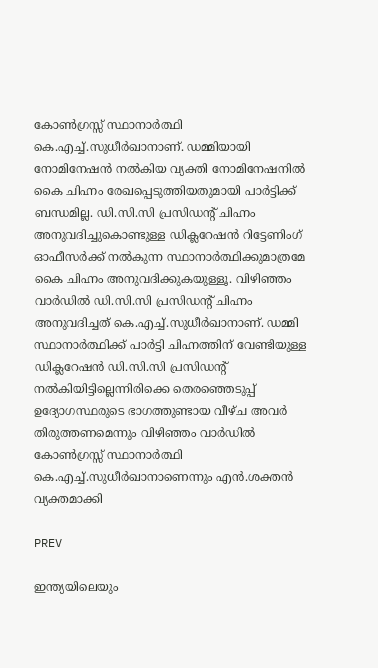കോണ്‍ഗ്രസ്സ് സ്ഥാനാര്‍ത്ഥി കെ.എച്ച്.സുധീര്‍ഖാനാണ്. ഡമ്മിയായി നോമിനേഷന്‍ നല്‍കിയ വ്യക്തി നോമിനേഷനില്‍ കൈ ചിഹ്നം രേഖപ്പെടുത്തിയതുമായി പാര്‍ട്ടിക്ക് ബന്ധമില്ല. ഡി.സി.സി പ്രസിഡന്റ് ചിഹ്നം അനുവദിച്ചുകൊണ്ടുള്ള ഡിക്ലറേഷന്‍ റിട്ടേണിംഗ് ഓഫീസര്‍ക്ക് നല്‍കുന്ന സ്ഥാനാര്‍ത്ഥിക്കുമാത്രമേ കൈ ചിഹ്നം അനുവദിക്കുകയുള്ളൂ. വിഴിഞ്ഞം വാര്‍ഡില്‍ ഡി.സി.സി പ്രസിഡന്റ് ചിഹ്നം അനുവദിച്ചത് കെ.എച്ച്.സുധീര്‍ഖാനാണ്. ഡമ്മി സ്ഥാനാര്‍ത്ഥിക്ക് പാര്‍ട്ടി ചിഹ്നത്തിന് വേണ്ടിയുള്ള ഡിക്ലറേഷന്‍ ഡി.സി.സി പ്രസിഡന്റ് നല്‍കിയിട്ടില്ലെന്നിരിക്കെ തെരഞ്ഞെടുപ്പ് ഉദ്യോഗസ്ഥരുടെ ഭാഗത്തുണ്ടായ വീഴ്ച അവര്‍ തിരുത്തണമെന്നും വിഴിഞ്ഞം വാര്‍ഡില്‍ കോണ്‍ഗ്രസ്സ് സ്ഥാനാര്‍ത്ഥി കെ.എച്ച്.സുധീര്‍ഖാനാണെന്നും എന്‍.ശക്തന്‍ വ്യക്തമാക്കി

PREV

ഇന്ത്യയിലെയും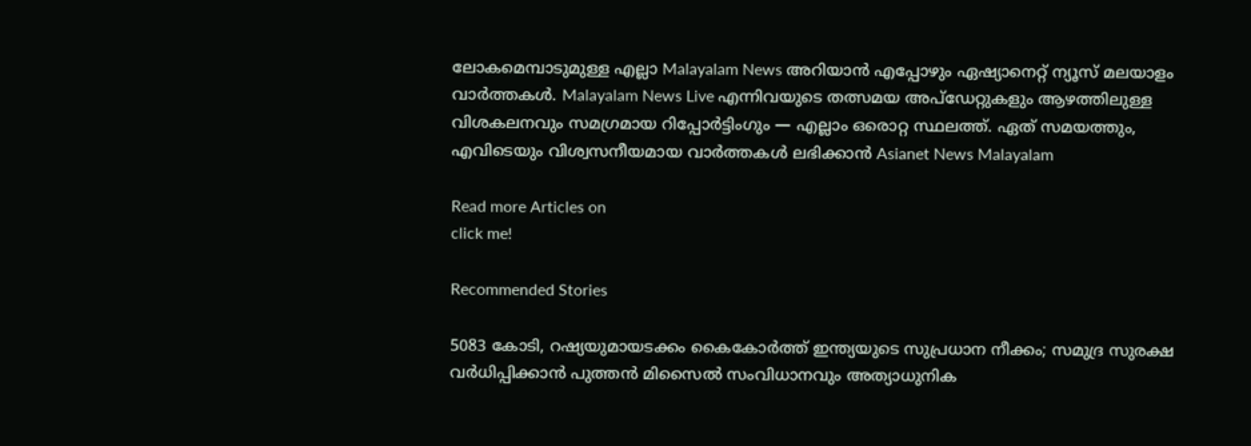ലോകമെമ്പാടുമുള്ള എല്ലാ Malayalam News അറിയാൻ എപ്പോഴും ഏഷ്യാനെറ്റ് ന്യൂസ് മലയാളം വാർത്തകൾ. Malayalam News Live എന്നിവയുടെ തത്സമയ അപ്‌ഡേറ്റുകളും ആഴത്തിലുള്ള വിശകലനവും സമഗ്രമായ റിപ്പോർട്ടിംഗും — എല്ലാം ഒരൊറ്റ സ്ഥലത്ത്. ഏത് സമയത്തും, എവിടെയും വിശ്വസനീയമായ വാർത്തകൾ ലഭിക്കാൻ Asianet News Malayalam

Read more Articles on
click me!

Recommended Stories

5083 കോടി, റഷ്യയുമായടക്കം കൈകോർത്ത് ഇന്ത്യയുടെ സുപ്രധാന നീക്കം; സമുദ്ര സുരക്ഷ വർധിപ്പിക്കാൻ പുത്തൻ മിസൈൽ സംവിധാനവും അത്യാധുനിക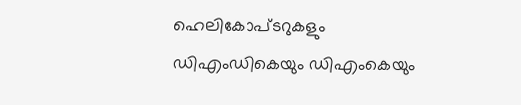ഹെലികോപ്ടറുകളും
ഡിഎംഡികെയും ഡിഎംകെയും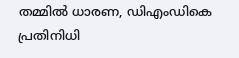തമ്മിൽ ധാരണ, ഡിഎംഡികെ പ്രതിനിധി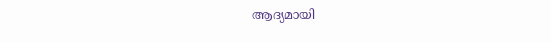ആദ്യമായി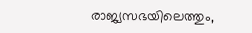രാജ്യസഭയിലെത്തും,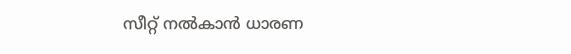സീറ്റ് നൽകാൻ ധാരണ